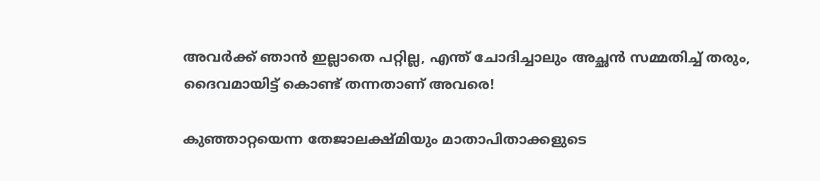അവർക്ക് ഞാൻ ഇല്ലാതെ പറ്റില്ല, എന്ത് ചോദിച്ചാലും അച്ഛൻ സമ്മതിച്ച് തരും, ദൈവമായിട്ട് കൊണ്ട് തന്നതാണ് അവരെ!

കുഞ്ഞാറ്റയെന്ന തേജാലക്ഷ്മിയും മാതാപിതാക്കളുടെ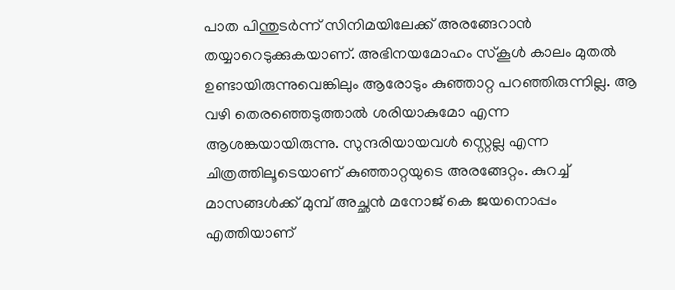പാത പിന്തുടർന്ന് സിനിമയിലേക്ക് അരങ്ങേറാൻ തയ്യാറെടുക്കുകയാണ്. അഭിനയമോഹം സ്കൂൾ കാലം മുതൽ ഉണ്ടായിരുന്നുവെങ്കിലും ആരോടും കുഞ്ഞാറ്റ പറഞ്ഞിരുന്നില്ല. ആ വഴി തെര‍ഞ്ഞെടുത്താൽ ശരിയാകുമോ എന്ന ആശങ്കയായിരുന്നു. സുന്ദരിയായവൾ സ്റ്റെല്ല എന്ന ചിത്രത്തിലൂടെയാണ് കുഞ്ഞാറ്റയുടെ അരങ്ങേറ്റം. കുറച്ച് മാസങ്ങൾക്ക് മുമ്പ് അച്ഛൻ മനോജ് കെ ജയനൊപ്പം എത്തിയാണ്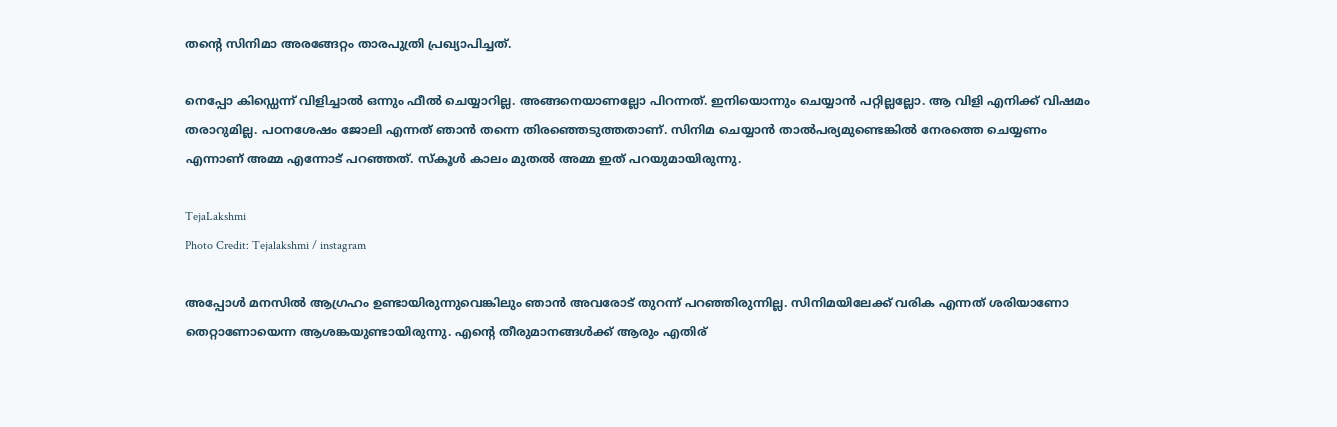തന്റെ സിനിമാ അരങ്ങേറ്റം താരപുത്രി പ്രഖ്യാപിച്ചത്.

നെപ്പോ കിഡ്ഡെന്ന് വിളിച്ചാൽ ഒന്നും ഫീൽ ചെയ്യാറില്ല. അങ്ങനെയാണല്ലോ പിറന്നത്. ഇനിയൊന്നും ചെയ്യാൻ പറ്റില്ലല്ലോ. ആ വിളി എനിക്ക് വിഷമം തരാറുമില്ല. പഠനശേഷം ജോലി എന്നത് ഞാൻ തന്നെ തിരഞ്ഞെടുത്തതാണ്. സിനിമ ചെയ്യാൻ താൽപര്യമുണ്ടെങ്കിൽ നേരത്തെ ചെയ്യണം എന്നാണ് അമ്മ എന്നോട് പറഞ്ഞത്. സ്കൂൾ കാലം മുതൽ അമ്മ ഇത് പറയുമായിരുന്നു.

TejaLakshmi
Photo Credit: Tejalakshmi / instagram

അപ്പോൾ മനസിൽ ആഗ്രഹം ഉണ്ടായിരുന്നുവെങ്കിലും ഞാൻ അവരോട് തുറന്ന് പറ‍ഞ്ഞിരുന്നില്ല. സിനിമയിലേക്ക് വരിക എന്നത് ശരിയാണോ തെറ്റാണോയെന്ന ആശങ്കയുണ്ടായിരുന്നു. എന്റെ തീരുമാനങ്ങൾക്ക് ആരും എതിര്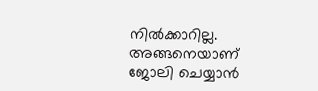നിൽക്കാറില്ല. അങ്ങനെയാണ് ജോലി ചെയ്യാൻ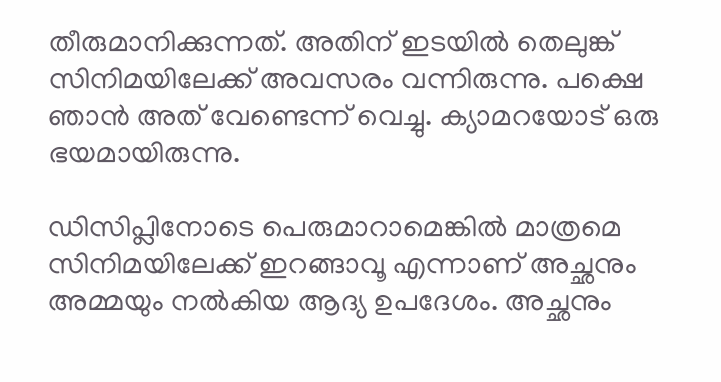തീരുമാനിക്കുന്നത്. അതിന് ഇടയിൽ തെലുങ്ക് സിനിമയിലേക്ക് അവസരം വന്നിരുന്നു. പക്ഷെ ഞാൻ അത് വേണ്ടെന്ന് വെച്ചു. ക്യാമറയോട് ഒരു ഭയമായിരുന്നു.

ഡിസിപ്ലിനോടെ പെരുമാറാമെങ്കിൽ മാത്രമെ സിനിമയിലേക്ക് ഇറങ്ങാവൂ എന്നാണ് അച്ഛനും അമ്മയും നൽകിയ ആദ്യ ഉപദേശം. അച്ഛനും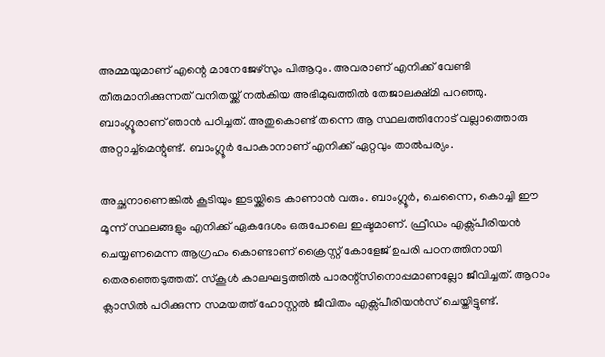അമ്മയുമാണ് എന്റെ മാനേജേഴ്സും പിആറും. അവരാണ് എനിക്ക് വേണ്ടി തീരുമാനിക്കുന്നത് വനിതയ്ക്ക് നൽകിയ അഭിമുഖത്തിൽ തേജാലക്ഷ്മി പറഞ്ഞു. ബാംഗ്ലൂരാണ് ഞാൻ പഠിച്ചത്. അതുകൊണ്ട് തന്നെ ആ സ്ഥലത്തിനോട് വല്ലാത്തൊരു അറ്റാച്ച്മെന്റുണ്ട്. ബാംഗ്ലൂർ പോകാനാണ് എനിക്ക് ഏറ്റവും താൽപര്യം.

അച്ഛനാണെങ്കിൽ കൂടിയും ഇടയ്ക്കിടെ കാണാൻ വരും. ബാംഗ്ലൂർ, ചെന്നൈ‌, കൊച്ചി ഈ മൂന്ന് സ്ഥലങ്ങളും എനിക്ക് ഏകദേശം ഒരുപോലെ ഇഷ്ടമാണ്. ഫ്രീഡം എക്സ്പീരിയൻ ചെയ്യണമെന്ന ആഗ്രഹം കൊണ്ടാണ് ക്രൈസ്റ്റ് കോളേജ് ഉപരി പഠനത്തിനായി തെരഞ്ഞെടുത്തത്. സ്കൂൾ കാലഘട്ടത്തിൽ പാരന്റ്സിനൊപ്പമാണല്ലോ ജീവിച്ചത്. ആറാം ക്ലാസിൽ പഠിക്കുന്ന സമയത്ത് ഹോസ്റ്റൽ ജീവിതം എക്സ്പീരിയൻസ് ചെയ്തിട്ടുണ്ട്.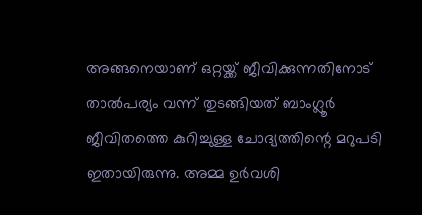അങ്ങനെയാണ് ഒറ്റയ്ക്ക് ജീവിക്കുന്നതിനോട് താൽപര്യം വന്ന് തുടങ്ങിയത് ബാംഗ്ലൂർ ജീവിതത്തെ കുറിച്ചുള്ള ചോദ്യത്തിന്റെ മറുപടി ഇതായിരുന്നു. അമ്മ ഉർവശി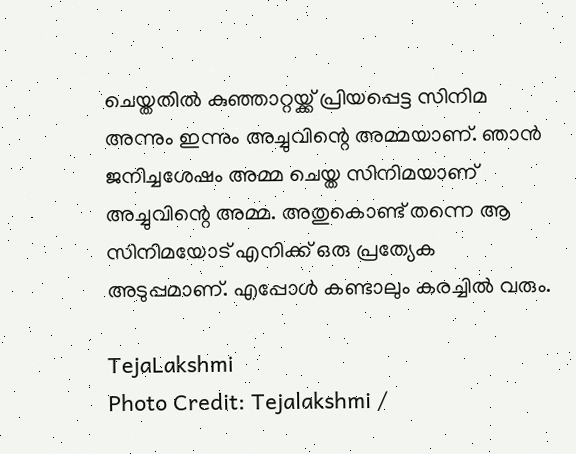ചെയ്തതിൽ കുഞ്ഞാറ്റയ്ക്ക് പ്രിയപ്പെട്ട സിനിമ അന്നും ഇന്നും അച്ചുവിന്റെ അമ്മയാണ്. ഞാൻ ജനിച്ചശേഷം അമ്മ ചെയ്ത സിനിമയാണ് അച്ചുവിന്റെ അമ്മ. അതുകൊണ്ട് തന്നെ ആ സിനിമയോട് എനിക്ക് ഒരു പ്രത്യേക അടുപ്പമാണ്. എപ്പോൾ കണ്ടാലും കരച്ചിൽ വരും.

TejaLakshmi
Photo Credit: Tejalakshmi /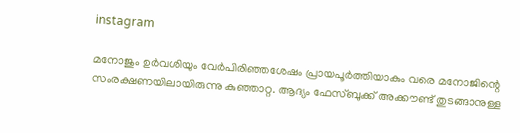instagram

മനോജും ഉർവശിയും വേർപിരിഞ്ഞശേഷം പ്രായപൂർത്തിയാകും വരെ മനോജിന്റെ സംരക്ഷണയിലായിരുന്നു കുഞ്ഞാറ്റ. ആദ്യം ഫേസ്ബുക്ക് അക്കൗണ്ട് തുടങ്ങാനുള്ള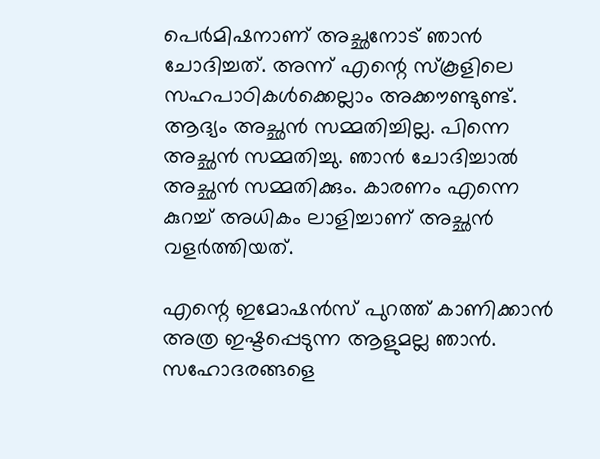പെർമിഷനാണ് അച്ഛനോട് ഞാൻ ചോദിച്ചത്. അന്ന് എന്റെ സ്കൂളിലെ സഹപാഠികൾക്കെല്ലാം അക്കൗണ്ടുണ്ട്. ആദ്യം അച്ഛൻ സമ്മതിച്ചില്ല. പിന്നെ അച്ഛൻ സമ്മതിച്ചു. ഞാൻ ചോദിച്ചാൽ അച്ഛൻ സമ്മതിക്കും. കാരണം എന്നെ കുറച്ച് അധികം ലാളിച്ചാണ് അച്ഛൻ വളർത്തിയത്.

എന്റെ ഇമോഷൻസ് പുറത്ത് കാണിക്കാൻ അത്ര ഇഷ്ടപ്പെടുന്ന ആളുമല്ല ഞാൻ. സഹോദരങ്ങളെ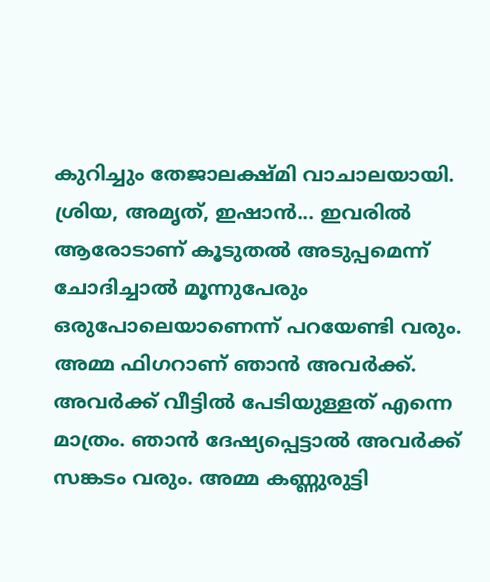കുറിച്ചും തേജാലക്ഷ്മി വാചാലയായി. ശ്രിയ, അമൃത്, ഇഷാൻ... ഇവരിൽ ആരോടാണ് കൂടുതൽ അടുപ്പമെന്ന് ചോദിച്ചാൽ മൂന്നുപേരും ഒരുപോലെയാണെന്ന് പറയേണ്ടി വരും. അമ്മ ഫിഗറാണ് ഞാൻ അവർക്ക്. അവർക്ക് വീട്ടിൽ പേടിയുള്ളത് എന്നെ മാത്രം. ഞാൻ ദേഷ്യപ്പെട്ടാൽ അവർക്ക് സങ്കടം വരും. അമ്മ കണ്ണുരുട്ടി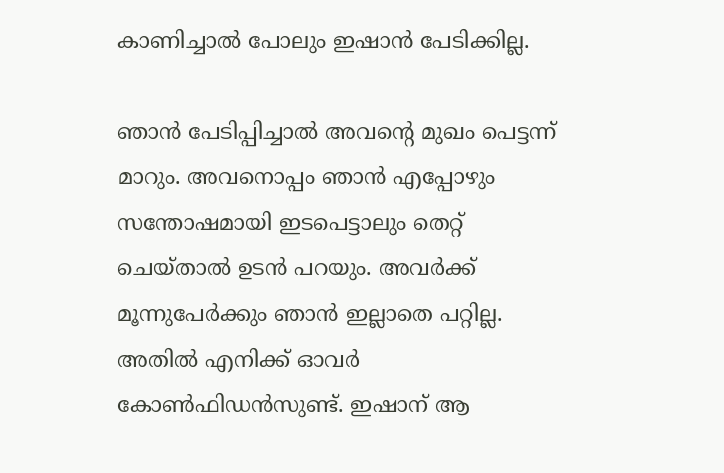കാണിച്ചാൽ പോലും ഇഷാൻ പേടിക്കില്ല.

ഞാൻ പേടിപ്പിച്ചാൽ അവന്റെ മുഖം പെട്ടന്ന് മാറും. അവനൊപ്പം ഞാൻ എപ്പോഴും സന്തോഷമായി ഇടപെട്ടാലും തെറ്റ് ചെയ്താൽ ഉടൻ പറയും. അവർക്ക് മൂന്നുപേർക്കും ഞാൻ ഇല്ലാതെ പറ്റില്ല. അതിൽ എനിക്ക് ഓവർ കോൺഫിഡൻസുണ്ട്. ഇഷാന് ആ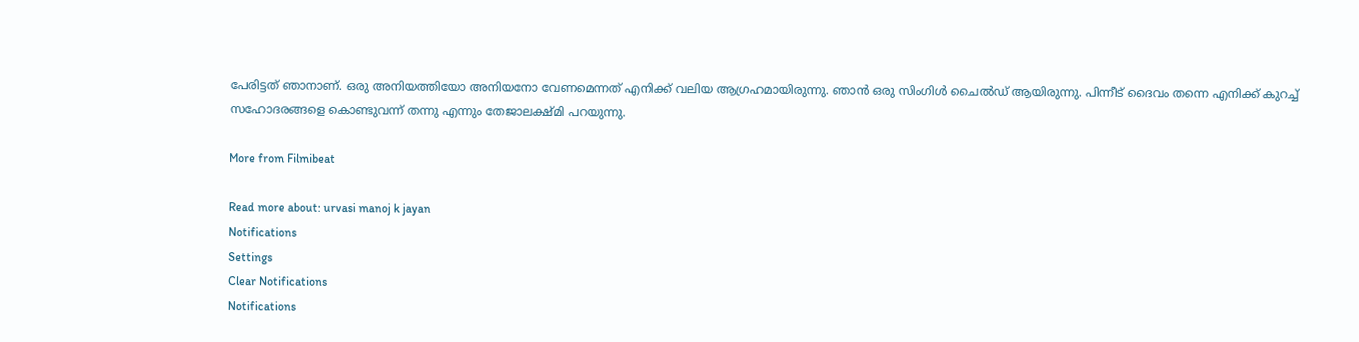പേരിട്ടത് ഞാനാണ്. ഒരു അനിയത്തിയോ അനിയനോ വേണമെന്നത് എനിക്ക് വലിയ ആഗ്രഹമായിരുന്നു. ഞാൻ ഒരു സിംഗിൾ ചൈൽഡ് ആയിരുന്നു. പിന്നീട് ദൈവം തന്നെ എനിക്ക് കുറച്ച് സഹോദരങ്ങളെ കൊണ്ടുവന്ന് തന്നു എന്നും തേജാലക്ഷ്മി പറയുന്നു.

More from Filmibeat

Read more about: urvasi manoj k jayan
Notifications
Settings
Clear Notifications
Notifications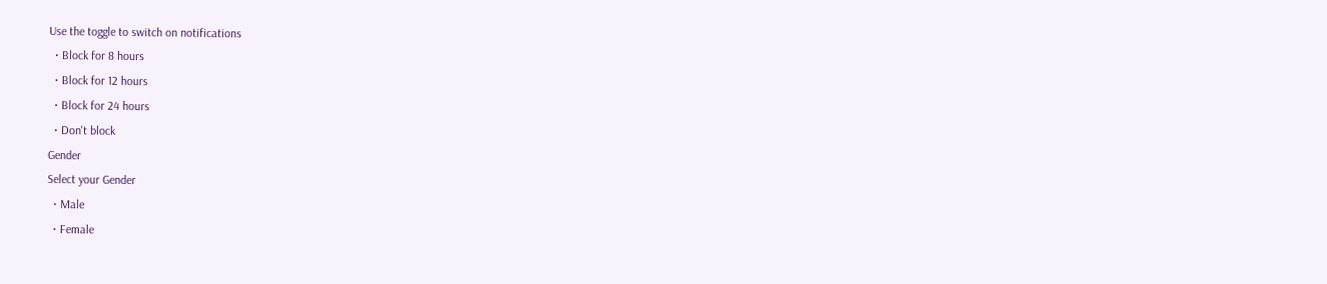Use the toggle to switch on notifications
  • Block for 8 hours
  • Block for 12 hours
  • Block for 24 hours
  • Don't block
Gender
Select your Gender
  • Male
  • Female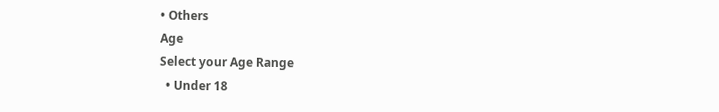• Others
Age
Select your Age Range
  • Under 18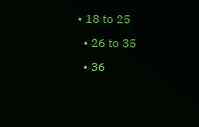• 18 to 25
  • 26 to 35
  • 36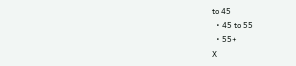to 45
  • 45 to 55
  • 55+
X